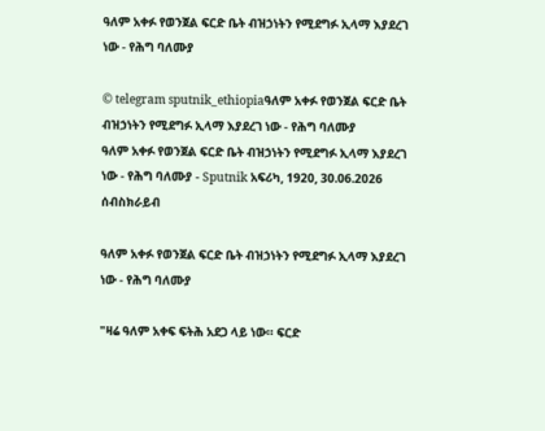ዓለም አቀፉ የወንጀል ፍርድ ቤት ብዝኃነትን የሚደግፉ ኢላማ እያደረገ ነው - የሕግ ባለሙያ

© telegram sputnik_ethiopiaዓለም አቀፉ የወንጀል ፍርድ ቤት ብዝኃነትን የሚደግፉ ኢላማ እያደረገ ነው - የሕግ ባለሙያ
ዓለም አቀፉ የወንጀል ፍርድ ቤት ብዝኃነትን የሚደግፉ ኢላማ እያደረገ ነው - የሕግ ባለሙያ - Sputnik አፍሪካ, 1920, 30.06.2026
ሰብስክራይብ

ዓለም አቀፉ የወንጀል ፍርድ ቤት ብዝኃነትን የሚደግፉ ኢላማ እያደረገ ነው - የሕግ ባለሙያ

"ዛሬ ዓለም አቀፍ ፍትሕ አደጋ ላይ ነው። ፍርድ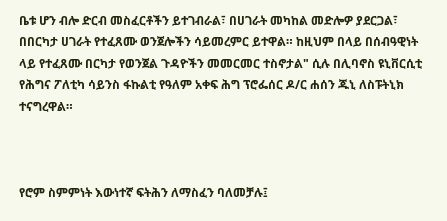ቤቱ ሆን ብሎ ድርብ መስፈርቶችን ይተገብራል፣ በሀገራት መካከል መድሎዎ ያደርጋል፣ በበርካታ ሀገራት የተፈጸሙ ወንጀሎችን ሳይመረምር ይተዋል። ከዚህም በላይ በሰብዓዊነት ላይ የተፈጸሙ በርካታ የወንጀል ጉዳዮችን መመርመር ተስኖታል" ሲሉ በሊባኖስ ዩኒቨርሲቲ የሕግና ፖለቲካ ሳይንስ ፋኩልቲ የዓለም አቀፍ ሕግ ፕሮፌሰር ዶ/ር ሐሰን ጁኒ ለስፑትኒክ ተናግረዋል።



የሮም ስምምነት እውነተኛ ፍትሕን ለማስፈን ባለመቻሉ፤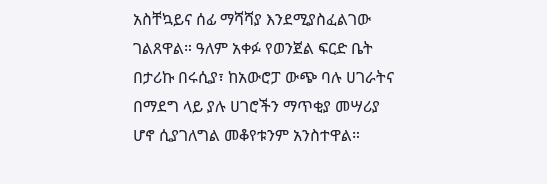አስቸኳይና ሰፊ ማሻሻያ እንደሚያስፈልገው ገልጸዋል። ዓለም አቀፉ የወንጀል ፍርድ ቤት በታሪኩ በሩሲያ፣ ከአውሮፓ ውጭ ባሉ ሀገራትና በማደግ ላይ ያሉ ሀገሮችን ማጥቂያ መሣሪያ ሆኖ ሲያገለግል መቆየቱንም አንስተዋል።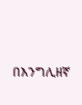በእንግሊዘኛ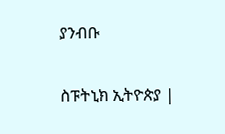ያንብቡ

ስፑትኒክ ኢትዮጵያ |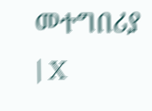መተግበሪያ | X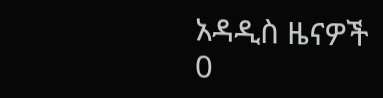አዳዲስ ዜናዎች
0